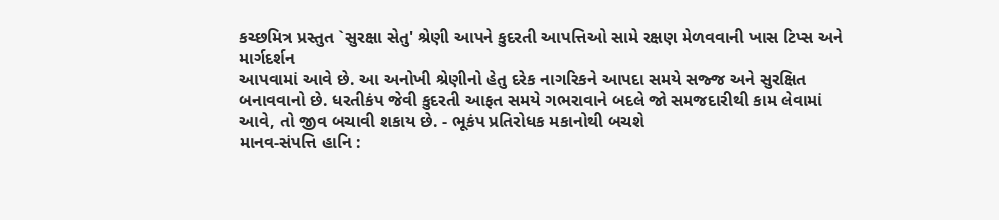કચ્છમિત્ર પ્રસ્તુત `સુરક્ષા સેતુ' શ્રેણી આપને કુદરતી આપત્તિઓ સામે રક્ષણ મેળવવાની ખાસ ટિપ્સ અને માર્ગદર્શન
આપવામાં આવે છે. આ અનોખી શ્રેણીનો હેતુ દરેક નાગરિકને આપદા સમયે સજ્જ અને સુરક્ષિત
બનાવવાનો છે. ધરતીકંપ જેવી કુદરતી આફત સમયે ગભરાવાને બદલે જો સમજદારીથી કામ લેવામાં
આવે, તો જીવ બચાવી શકાય છે. - ભૂકંપ પ્રતિરોધક મકાનોથી બચશે
માનવ-સંપત્તિ હાનિ :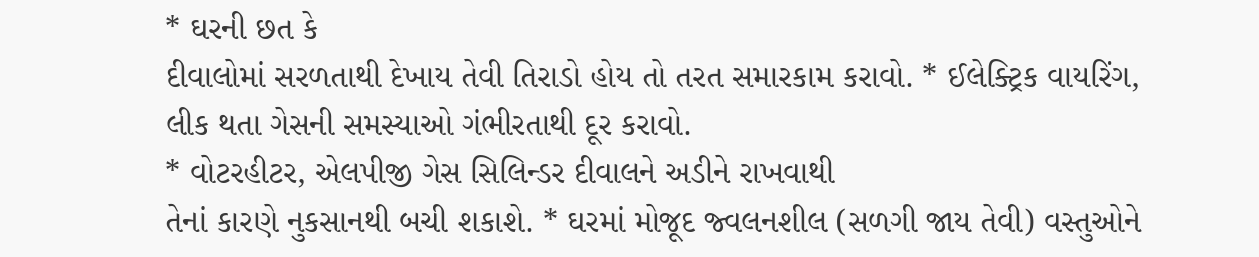* ઘરની છત કે
દીવાલોમાં સરળતાથી દેખાય તેવી તિરાડો હોય તો તરત સમારકામ કરાવો. * ઈલેક્ટ્રિક વાયરિંગ, લીક થતા ગેસની સમસ્યાઓ ગંભીરતાથી દૂર કરાવો.
* વોટરહીટર, એલપીજી ગેસ સિલિન્ડર દીવાલને અડીને રાખવાથી
તેનાં કારણે નુકસાનથી બચી શકાશે. * ઘરમાં મોજૂદ જ્વલનશીલ (સળગી જાય તેવી) વસ્તુઓને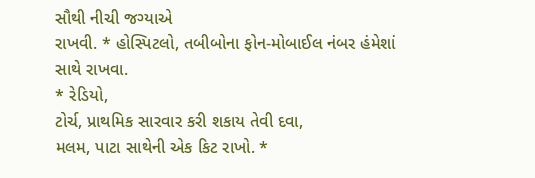સૌથી નીચી જગ્યાએ
રાખવી. * હોસ્પિટલો, તબીબોના ફોન-મોબાઈલ નંબર હંમેશાં સાથે રાખવા.
* રેડિયો,
ટોર્ચ, પ્રાથમિક સારવાર કરી શકાય તેવી દવા,
મલમ, પાટા સાથેની એક કિટ રાખો. *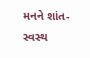મનને શાંત-સ્વસ્થ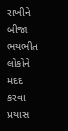રાખીને બીજા ભયભીત લોકોને
મદદ કરવા પ્રયાસ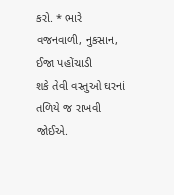કરો. * ભારે વજનવાળી, નુકસાન, ઈજા પહોંચાડી
શકે તેવી વસ્તુઓ ઘરનાં તળિયે જ રાખવી જોઈએ.